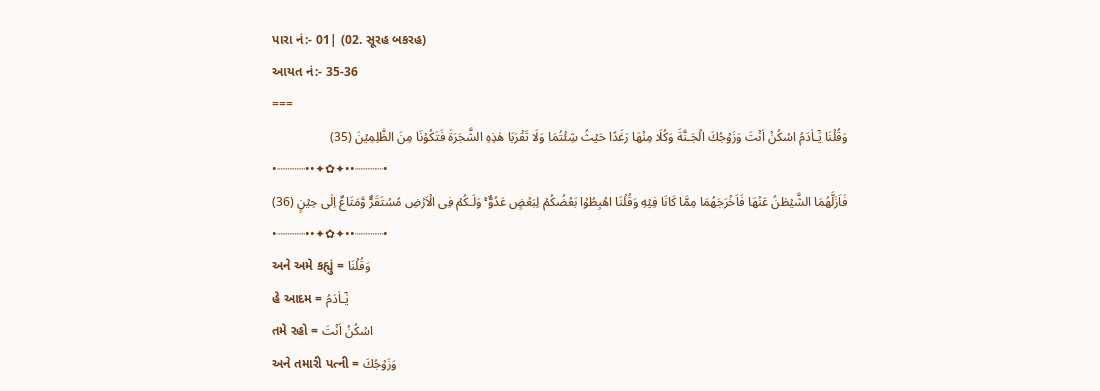પારા નં:- 01| (02. સૂરહ બકરહ)
આયત નં:- 35-36
===
وَقُلۡنَا يٰٓـاٰدَمُ اسۡكُنۡ اَنۡتَ وَزَوۡجُكَ الۡجَـنَّةَ وَكُلَا مِنۡهَا رَغَدًا حَيۡثُ شِئۡتُمَا وَلَا تَقۡرَبَا هٰذِهِ الشَّجَرَةَ فَتَكُوۡنَا مِنَ الظّٰلِمِيۡنَ (35)
•┈┈┈┈••✦✿✦••┈┈┈┈•
فَاَزَلَّهُمَا الشَّيۡطٰنُ عَنۡهَا فَاَخۡرَجَهُمَا مِمَّا كَانَا فِيۡهِ وَقُلۡنَا اهۡبِطُوۡا بَعۡضُكُمۡ لِبَعۡضٍ عَدُوٌّ ۚ وَلَـكُمۡ فِى الۡاَرۡضِ مُسۡتَقَرٌّ وَّمَتَاعٌ اِلٰى حِيۡنٍ (36)
•┈┈┈┈••✦✿✦••┈┈┈┈•
અને અમે કહ્યું = وَقُلۡنَا
હે આદમ = يٰٓـاٰدَمُ
તમે રહો = اسۡكُنۡ اَنۡتَ
અને તમારી પત્ની = وَزَوۡجُكَ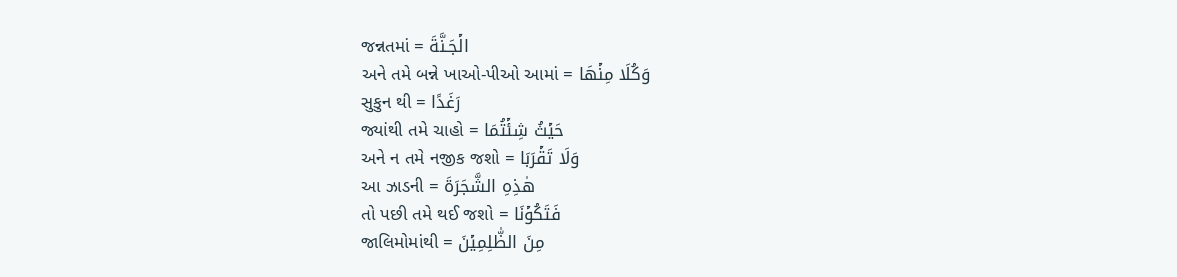જન્નતમાં = الۡجَـنَّةَ
અને તમે બન્ને ખાઓ-પીઓ આમાં = وَكُلَا مِنۡهَا
સુકુન થી = رَغَدًا
જ્યાંથી તમે ચાહો = حَيۡثُ شِئۡتُمَا
અને ન તમે નજીક જશો = وَلَا تَقۡرَبَا
આ ઝાડની = هٰذِهِ الشَّجَرَةَ
તો પછી તમે થઈ જશો = فَتَكُوۡنَا
જાલિમોમાંથી = مِنَ الظّٰلِمِيۡنَ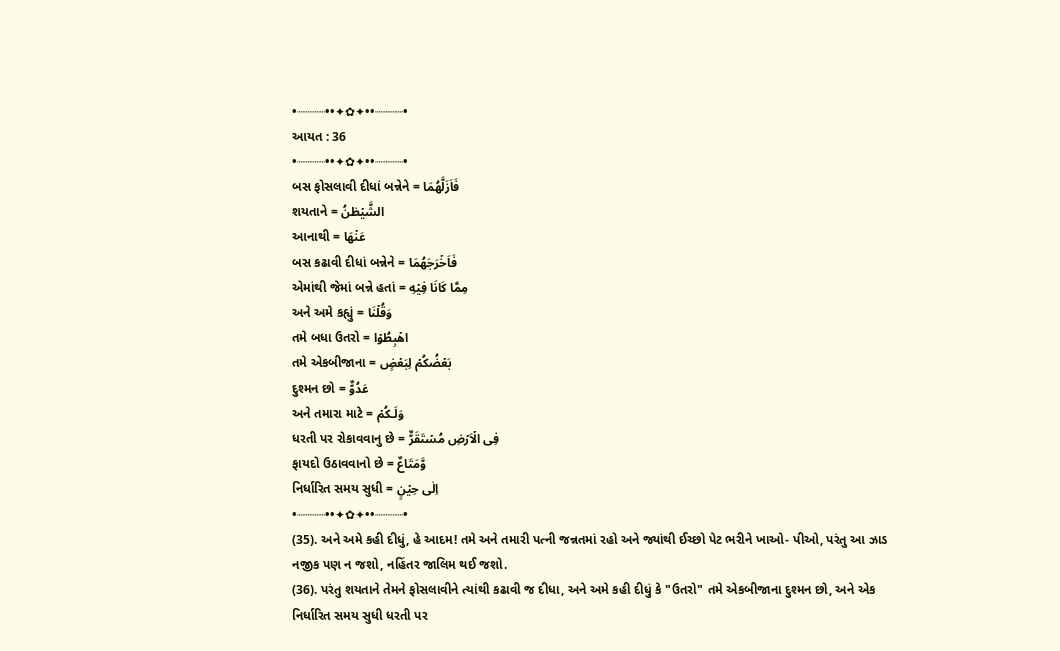•┈┈┈┈••✦✿✦••┈┈┈┈•
આયત : 36
•┈┈┈┈••✦✿✦••┈┈┈┈•
બસ ફોસલાવી દીધાં બન્નેને = فَاَزَلَّهُمَا
શયતાને = الشَّيۡطٰنُ
આનાથી = عَنۡهَا
બસ કઢાવી દીધાં બન્નેને = فَاَخۡرَجَهُمَا
એમાંથી જેમાં બન્ને હતાં = مِمَّا كَانَا فِيۡهِ
અને અમે કહ્યું = وَقُلۡنَا
તમે બધા ઉતરો = اهۡبِطُوۡا
તમે એકબીજાના = بَعۡضُكُمۡ لِبَعۡضٍ
દુશ્મન છો = عَدُوٌّ
અને તમારા માટે = وَلَـكُمۡ
ધરતી પર રોકાવવાનુ છે = فِى الۡاَرۡضِ مُسۡتَقَرٌّ
ફાયદો ઉઠાવવાનો છે = وَّمَتَاعٌ
નિર્ધારિત સમય સુધી = اِلٰى حِيۡنٍ
•┈┈┈┈••✦✿✦••┈┈┈┈•
(35). અને અમે કહી દીધું, હે આદમ! તમે અને તમારી પત્ની જન્નતમાં રહો અને જ્યાંથી ઈચ્છો પેટ ભરીને ખાઓ- પીઓ, પરંતુ આ ઝાડ નજીક પણ ન જશો, નહિંતર જાલિમ થઈ જશો.
(36). પરંતુ શયતાને તેમને ફોસલાવીને ત્યાંથી કઢાવી જ દીધા, અને અમે કહી દીધું કે "ઉતરો" તમે એકબીજાના દુશ્મન છો, અને એક નિર્ધારિત સમય સુધી ધરતી પર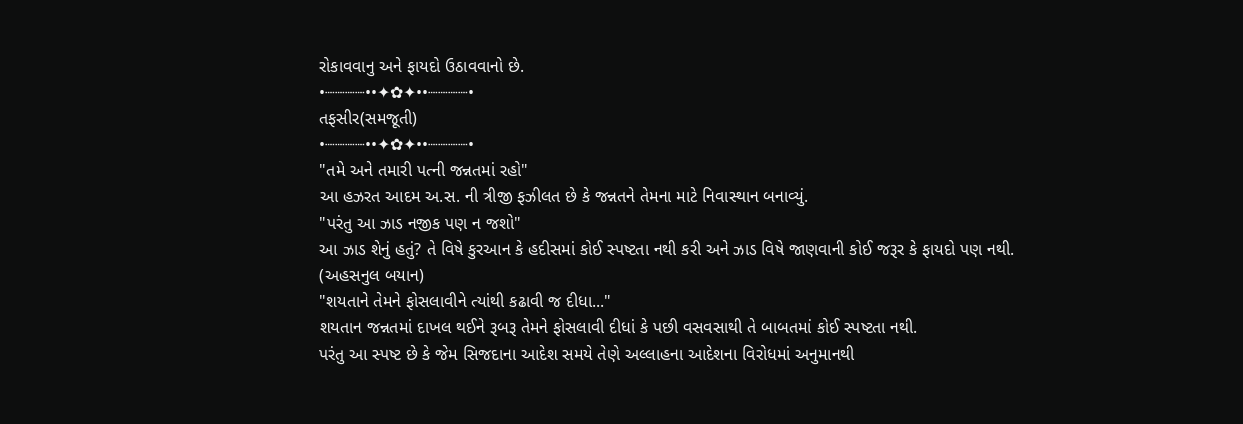રોકાવવાનુ અને ફાયદો ઉઠાવવાનો છે.
•┈┈┈┈••✦✿✦••┈┈┈┈•
તફસીર(સમજૂતી)
•┈┈┈┈••✦✿✦••┈┈┈┈•
"તમે અને તમારી પત્ની જન્નતમાં રહો"
આ હઝરત આદમ અ.સ. ની ત્રીજી ફઝીલત છે કે જન્નતને તેમના માટે નિવાસ્થાન બનાવ્યું.
"પરંતુ આ ઝાડ નજીક પણ ન જશો"
આ ઝાડ શેનું હતું? તે વિષે કુરઆન કે હદીસમાં કોઈ સ્પષ્ટતા નથી કરી અને ઝાડ વિષે જાણવાની કોઈ જરૂર કે ફાયદો પણ નથી.
(અહસનુલ બયાન)
"શયતાને તેમને ફોસલાવીને ત્યાંથી કઢાવી જ દીધા..."
શયતાન જન્નતમાં દાખલ થઈને રૂબરૂ તેમને ફોસલાવી દીધાં કે પછી વસવસાથી તે બાબતમાં કોઈ સ્પષ્ટતા નથી.
પરંતુ આ સ્પષ્ટ છે કે જેમ સિજદાના આદેશ સમયે તેણે અલ્લાહના આદેશના વિરોધમાં અનુમાનથી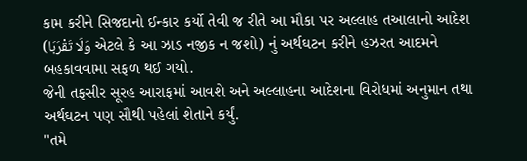કામ કરીને સિજદાનો ઈન્કાર કર્યો તેવી જ રીતે આ મૌકા પર અલ્લાહ તઆલાનો આદેશ (وَلَا تَقْرَبَا એટલે કે આ ઝાડ નજીક ન જશો) નું અર્થઘટન કરીને હઝરત આદમને બહકાવવામા સફળ થઈ ગયો.
જેની તફસીર સૂરહ આરાફમાં આવશે અને અલ્લાહના આદેશના વિરોધમાં અનુમાન તથા અર્થઘટન પણ સૌથી પહેલાં શેતાને કર્યું.
"તમે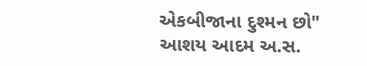એકબીજાના દુશ્મન છો"
આશય આદમ અ.સ.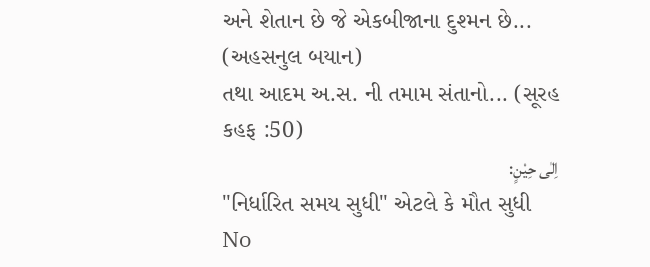અને શેતાન છે જે એકબીજાના દુશ્મન છે... (અહસનુલ બયાન)
તથા આદમ અ.સ. ની તમામ સંતાનો... (સૂરહ કહફ :50)
اِلٰى حِيْنٍ:
"નિર્ધારિત સમય સુધી" એટલે કે મૌત સુધી
No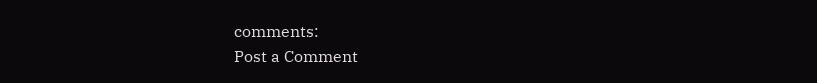comments:
Post a Comment